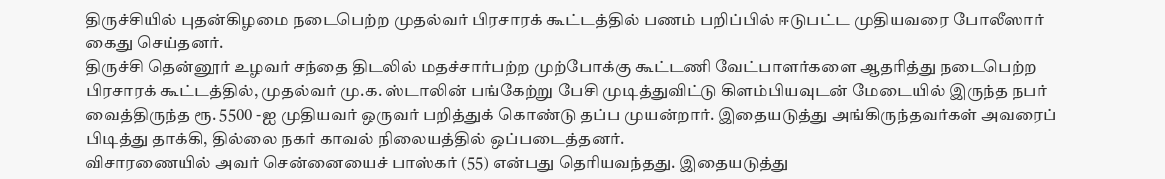திருச்சியில் புதன்கிழமை நடைபெற்ற முதல்வர் பிரசாரக் கூட்டத்தில் பணம் பறிப்பில் ஈடுபட்ட முதியவரை போலீஸார் கைது செய்தனர்.
திருச்சி தென்னூர் உழவர் சந்தை திடலில் மதச்சார்பற்ற முற்போக்கு கூட்டணி வேட்பாளர்களை ஆதரித்து நடைபெற்ற பிரசாரக் கூட்டத்தில், முதல்வர் மு.க. ஸ்டாலின் பங்கேற்று பேசி முடித்துவிட்டு கிளம்பியவுடன் மேடையில் இருந்த நபர் வைத்திருந்த ரூ. 5500 -ஐ முதியவர் ஒருவர் பறித்துக் கொண்டு தப்ப முயன்றார். இதையடுத்து அங்கிருந்தவர்கள் அவரைப் பிடித்து தாக்கி, தில்லை நகர் காவல் நிலையத்தில் ஒப்படைத்தனர்.
விசாரணையில் அவர் சென்னையைச் பாஸ்கர் (55) என்பது தெரியவந்தது. இதையடுத்து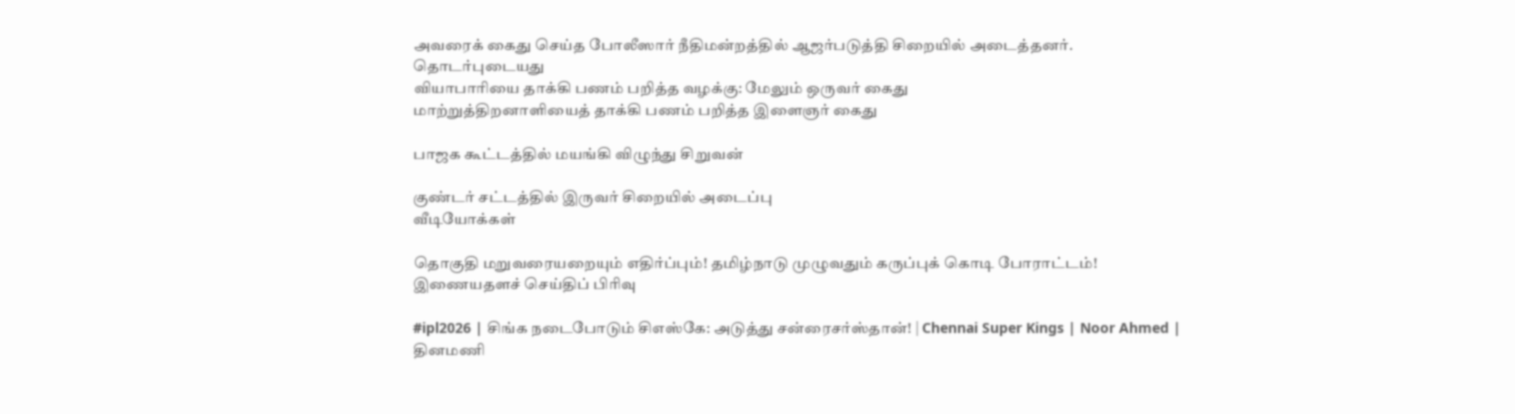அவரைக் கைது செய்த போலீஸார் நீதிமன்றத்தில் ஆஜர்படுத்தி சிறையில் அடைத்தனர்.
தொடர்புடையது
வியாபாரியை தாக்கி பணம் பறித்த வழக்கு: மேலும் ஒருவர் கைது
மாற்றுத்திறனாளியைத் தாக்கி பணம் பறித்த இளைஞர் கைது

பாஜக கூட்டத்தில் மயங்கி விழுந்து சிறுவன்

குண்டர் சட்டத்தில் இருவர் சிறையில் அடைப்பு
வீடியோக்கள்

தொகுதி மறுவரையறையும் எதிர்ப்பும்! தமிழ்நாடு முழுவதும் கருப்புக் கொடி போராட்டம்!
இணையதளச் செய்திப் பிரிவு

#ipl2026 | சிங்க நடைபோடும் சிஎஸ்கே: அடுத்து சன்ரைசர்ஸ்தான்! | Chennai Super Kings | Noor Ahmed |
தினமணி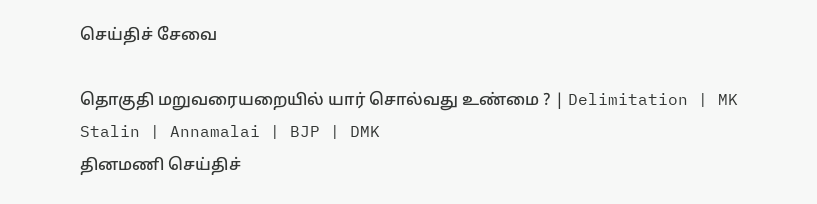செய்திச் சேவை

தொகுதி மறுவரையறையில் யார் சொல்வது உண்மை ? | Delimitation | MK Stalin | Annamalai | BJP | DMK
தினமணி செய்திச்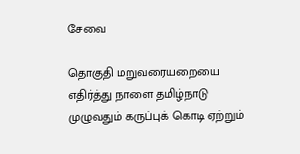சேவை

தொகுதி மறுவரையறையை எதிர்த்து நாளை தமிழ்நாடு முழுவதும் கருப்புக் கொடி ஏற்றும்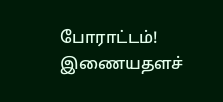போராட்டம்!
இணையதளச்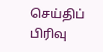செய்திப் பிரிவு